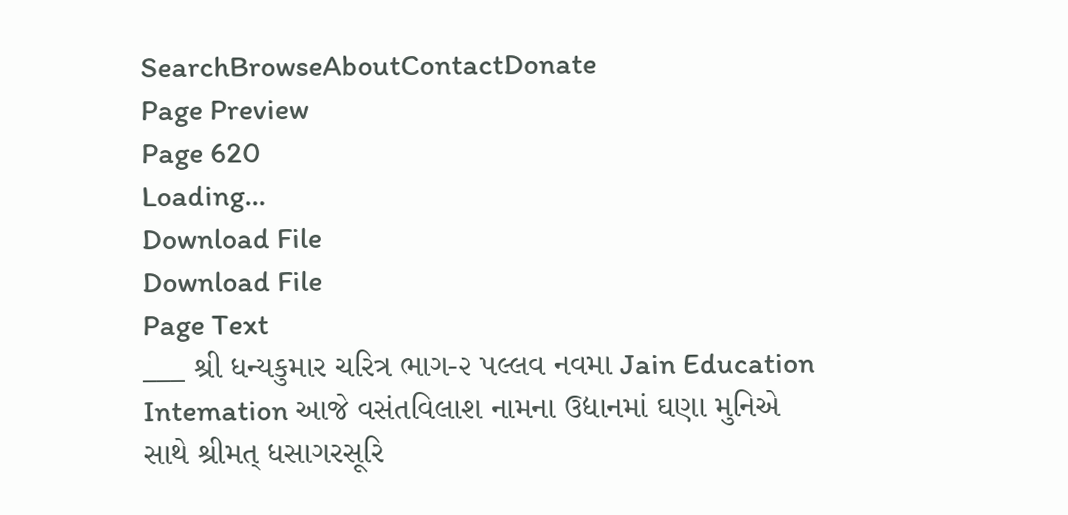SearchBrowseAboutContactDonate
Page Preview
Page 620
Loading...
Download File
Download File
Page Text
___ શ્રી ધન્યકુમાર ચરિત્ર ભાગ-૨ પલ્લવ નવમા Jain Education Intemation આજે વસંતવિલાશ નામના ઉદ્યાનમાં ઘણા મુનિએ સાથે શ્રીમત્ ધસાગરસૂરિ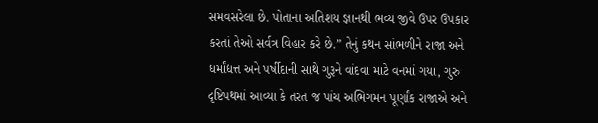સમવસરેલા છે. પોતાના અતિશય જ્ઞાનથી ભવ્ય જીવે ઉપર ઉપકાર કરતાં તેઓ સર્વત્ર વિહાર કરે છે.” તેનું કથન સાંભળીને રાજા અને ધર્માંદ્યત્ત અને પર્ષીદાની સાથે ગુરૂને વાંદવા માટે વનમાં ગયા, ગુરુ દૃષ્ટિપથમાં આવ્યા કે તરત જ પાંચ અભિગમન પૂર્ણાંક રાજાએ અને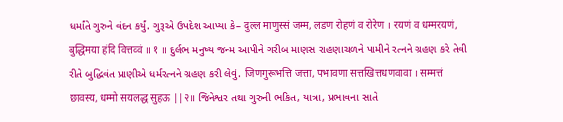ધર્માંતે ગુરુને વંદન કર્યું. ગુરૂએ ઉપદેશ આપ્યા કે– दुल्ल माणुस्सं जम्म, लडण रोहणं व रोरेण । रयणं व धम्मरयणं, बुद्धिमया हंदि वित्तव्वं ॥ १ ॥ દુર્લભ મનુષ્ય જન્મ આપીને ગરીબ માણસ રાહણાચળને પામીને રત્નને ગ્રહણ કરે તેવી રીતે બુદ્ધિવંત પ્રાણીએ ધર્મરત્નને ગ્રહણ કરી લેવું. जिणगुरूभत्ति जत्ता, पभावणा सत्तखित्तधणवावा । सम्मत्तं छावस्य, धम्मो सयलद्ध सुहऊ ||२॥ જિનેશ્વર તથા ગુરુની ભકિત, યાત્રા, પ્રભાવના સાતે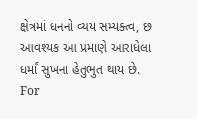ક્ષેત્રમાં ધનનો વ્યય સમ્યક્ત્વ, છ આવશ્યક આ પ્રમાણે આરાધેલા ધર્માં સુખના હેતુભુત થાય છે. For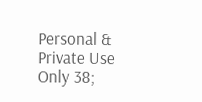Personal & Private Use Only 38;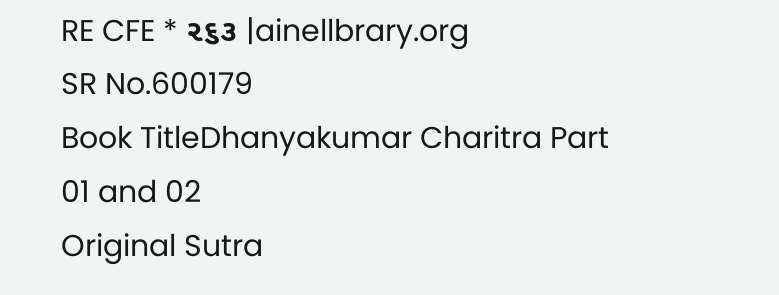RE CFE * ૨૬૩ |ainellbrary.org
SR No.600179
Book TitleDhanyakumar Charitra Part 01 and 02
Original Sutra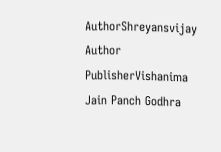AuthorShreyansvijay
Author
PublisherVishanima Jain Panch Godhra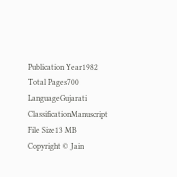Publication Year1982
Total Pages700
LanguageGujarati
ClassificationManuscript
File Size13 MB
Copyright © Jain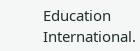Education International.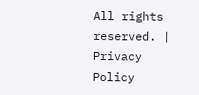All rights reserved. | Privacy Policy